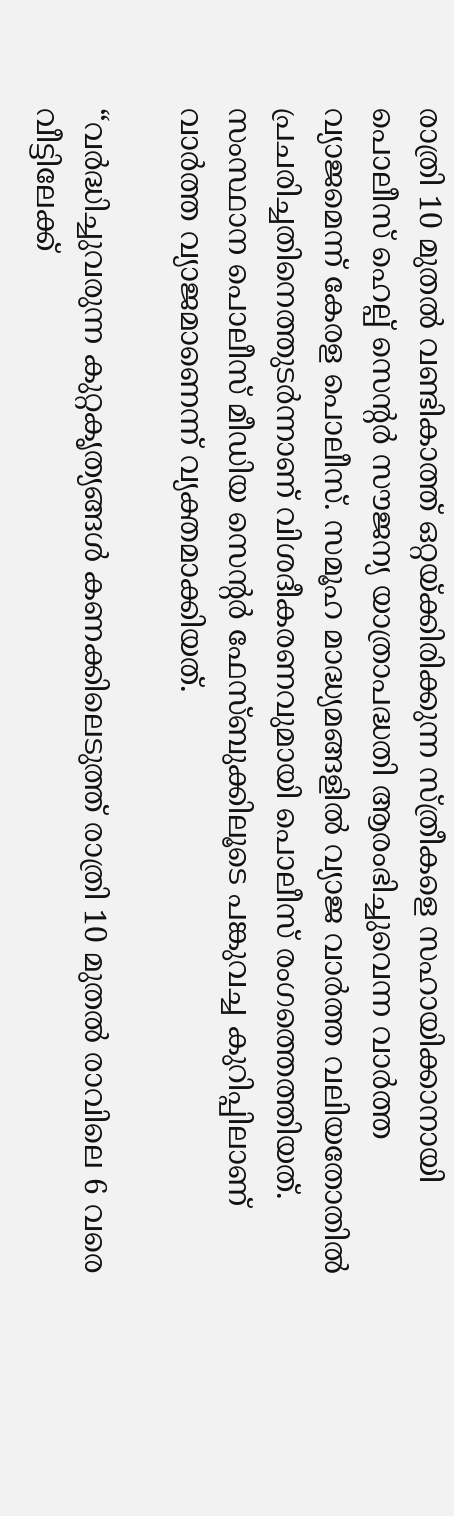രാത്രി 10 മുതല്‍ വണ്ടികാത്ത് ഒറ്റയ്‌ക്കിരിക്കുന്ന സ്ത്രീകളെ സഹായിക്കാനായി പൊലീസ് ഹെല്പ് സെന്റർ സൗജന്യ യാത്രാപദ്ധതി ആരംഭിച്ചുവെന്ന വാർത്ത വ്യാജമെന്ന് കേരള പൊലീസ്. സമൂഹ മാദ്ധ്യമങ്ങളില്‍ വ്യാജ വാർത്ത വലിയതോതില്‍ പ്രചരിച്ചതിനെത്തുടർന്നാണ് വിശദീകരണവുമായി പൊലീസ് രംഗത്തെത്തിയത്. സംസ്ഥാന പൊലീസ് മീഡിയ സെന്റർ ഫേസ്ബുക്കിലൂടെ പങ്കുവച്ച കുറിപ്പിലാണ് വാർത്ത വ്യാജമാണെന്ന് വ്യക്തമാക്കിയത്.

“വർദ്ധിച്ചുവരുന്ന കുറ്റകൃത്യങ്ങള്‍ കണക്കിലെടുത്ത് രാത്രി 10 മുതല്‍ രാവിലെ 6 വരെ വീട്ടിലേക്ക്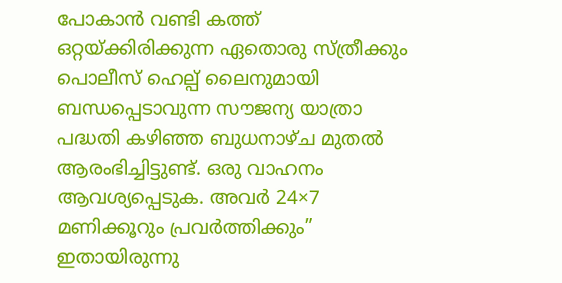പോകാൻ വണ്ടി കത്ത് ഒറ്റയ്‌ക്കിരിക്കുന്ന ഏതൊരു സ്ത്രീക്കും പൊലീസ് ഹെല്പ് ലൈനുമായി ബന്ധപ്പെടാവുന്ന സൗജന്യ യാത്രാ പദ്ധതി കഴിഞ്ഞ ബുധനാഴ്ച മുതല്‍ ആരംഭിച്ചിട്ടുണ്ട്. ഒരു വാഹനം ആവശ്യപ്പെടുക. അവർ 24×7 മണിക്കൂറും പ്രവർത്തിക്കും” ഇതായിരുന്നു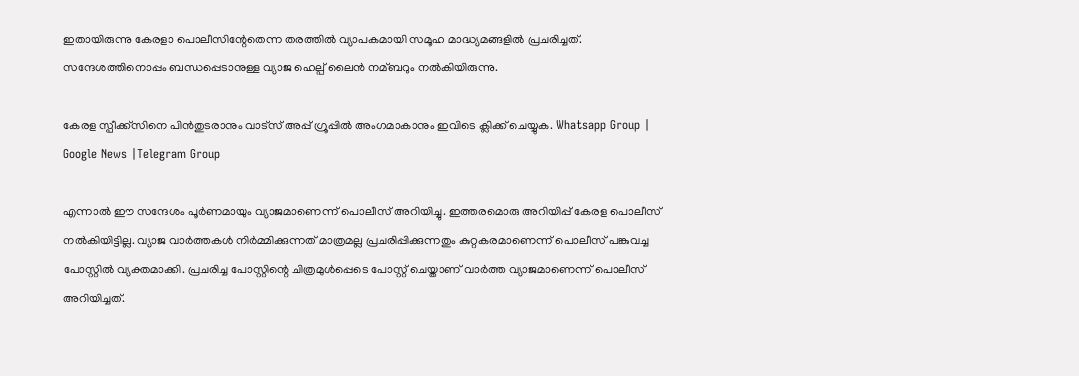ഇതായിരുന്നു കേരളാ പൊലീസിന്റേതെന്ന തരത്തില്‍ വ്യാപകമായി സമൂഹ മാദ്ധ്യമങ്ങളില്‍ പ്രചരിച്ചത്. സന്ദേശത്തിനൊപ്പം ബന്ധപ്പെടാനുള്ള വ്യാജ ഹെല്പ് ലൈൻ നമ്ബറും നല്‍കിയിരുന്നു.

കേരള സ്പീക്ക്സിനെ പിൻതുടരാനും വാട്സ് അപ്പ് ഗ്രൂപ്പിൽ അംഗമാകാനും ഇവിടെ ക്ലിക്ക് ചെയ്യുക. Whatsapp Group | Google News |Telegram Group

എന്നാല്‍ ഈ സന്ദേശം പൂർണമായും വ്യാജമാണെന്ന് പൊലീസ് അറിയിച്ചു. ഇത്തരമൊരു അറിയിപ്പ് കേരള പൊലീസ് നല്‍കിയിട്ടില്ല. വ്യാജ വാർത്തകള്‍ നിർമ്മിക്കുന്നത് മാത്രമല്ല പ്രചരിപ്പിക്കുന്നതും കുറ്റകരമാണെന്ന് പൊലീസ് പങ്കുവച്ച പോസ്റ്റില്‍ വ്യക്തമാക്കി. പ്രചരിച്ച പോസ്റ്റിന്റെ ചിത്രമുള്‍പ്പെടെ പോസ്റ്റ് ചെയ്താണ് വാർത്ത വ്യാജമാണെന്ന് പൊലീസ് അറിയിച്ചത്.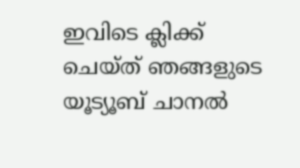ഇവിടെ ക്ലിക്ക് ചെയ്ത് ഞങ്ങളുടെ യൂട്യൂബ് ചാനൽ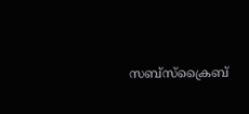സബ്സ്ക്രൈബ്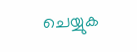ചെയ്യുക